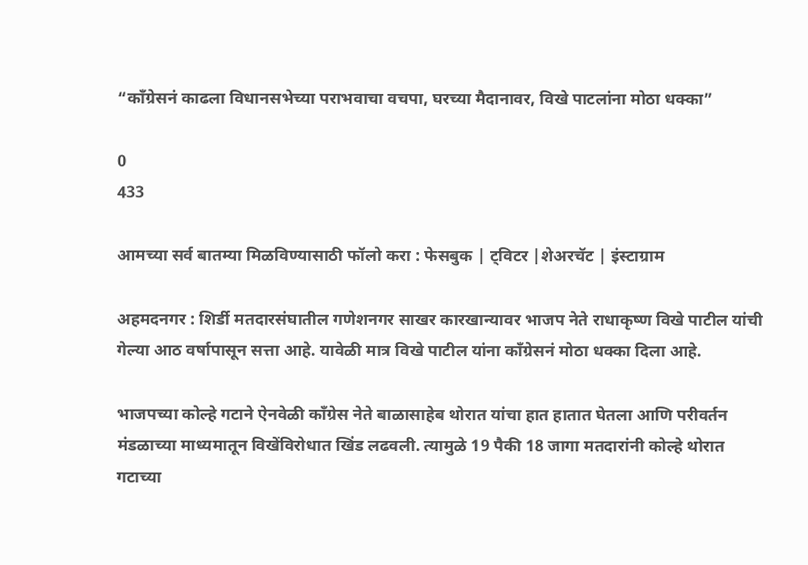“काँग्रेसनं काढला विधानसभेच्या पराभवाचा वचपा, घरच्या मैदानावर, विखे पाटलांना मोठा धक्का”

0
433

आमच्या सर्व बातम्या मिळविण्यासाठी फॉलो करा : फेसबुक | ट्विटर |शेअरचॅट | इंस्टाग्राम

अहमदनगर : शिर्डी मतदारसंघातील गणेशनगर साखर कारखान्यावर भाजप नेते राधाकृष्ण विखे पाटील यांची गेल्या आठ वर्षापासून सत्ता आहे. यावेळी मात्र विखे पाटील यांना काँग्रेसनं मोठा धक्का दिला आहे.

भाजपच्या कोल्हे गटाने ऐनवेळी काँग्रेस नेते बाळासाहेब थोरात यांचा हात हातात घेतला आणि परीवर्तन मंडळाच्या माध्यमातून विखेंविरोधात खिंड लढवली. त्यामुळे 19 पैकी 18 जागा मतदारांनी कोल्हे थोरात गटाच्या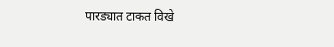पारड्यात टाकत विखे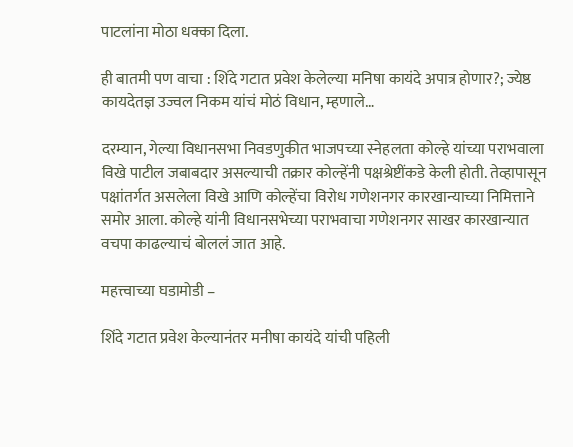पाटलांना मोठा धक्का दिला.

ही बातमी पण वाचा : शिंदे गटात प्रवेश केलेल्या मनिषा कायंदे अपात्र होणार?; ज्येष्ठ कायदेतज्ञ उज्वल निकम यांचं मोठं विधान, म्हणाले…

दरम्यान, गेल्या विधानसभा निवडणुकीत भाजपच्या स्नेहलता कोल्हे यांच्या पराभवाला विखे पाटील जबाबदार असल्याची तक्रार कोल्हेंनी पक्षश्रेष्टींकडे केली होती. तेव्हापासून पक्षांतर्गत असलेला विखे आणि कोल्हेंचा विरोध गणेशनगर कारखान्याच्या निमित्ताने समोर आला. कोल्हे यांनी विधानसभेच्या पराभवाचा गणेशनगर साखर कारखान्यात वचपा काढल्याचं बोललं जात आहे.

महत्त्वाच्या घडामोडी –

शिंदे गटात प्रवेश केल्यानंतर मनीषा कायंदे यांची पहिली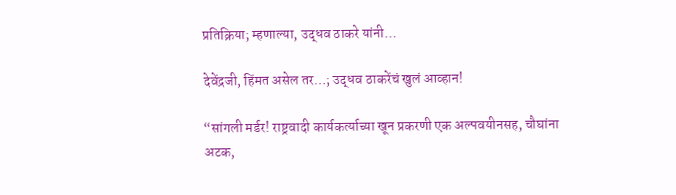प्रतिक्रिया; म्हणाल्या, उद्धव ठाकरे यांनी…

देवेंद्रजी, हिंमत असेल तर…; उद्धव ठाकरेंचं खुलं आव्हान!

“सांगली मर्डर! राष्ट्रवादी कार्यकर्त्याच्या खून प्रकरणी एक अल्पवयीनसह, चौघांना अटक,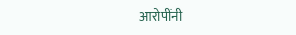आरोपींनी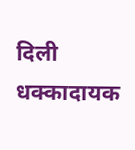दिली धक्कादायक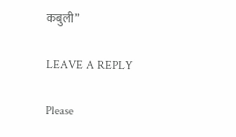कबुली”

LEAVE A REPLY

Please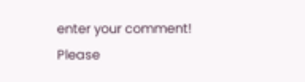enter your comment!
Please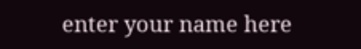enter your name here